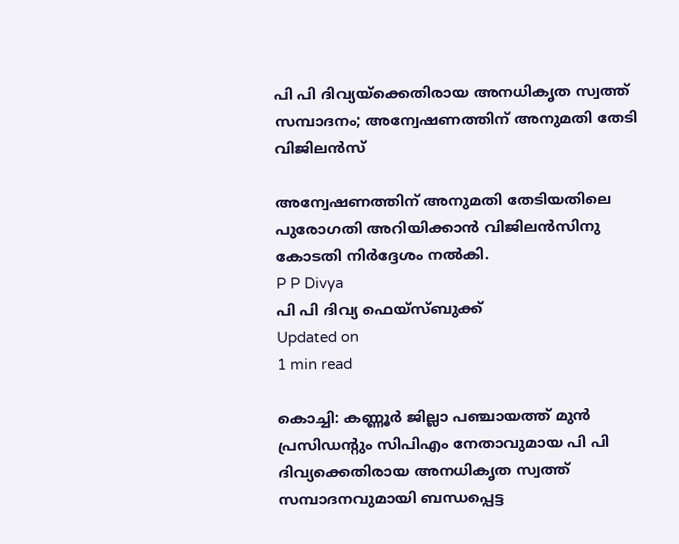പി പി ദിവ്യയ്‌ക്കെതിരായ അനധികൃത സ്വത്ത് സമ്പാദനം; അന്വേഷണത്തിന് അനുമതി തേടി വിജിലന്‍സ്

അന്വേഷണത്തിന് അനുമതി തേടിയതിലെ പുരോഗതി അറിയിക്കാന്‍ വിജിലന്‍സിനു കോടതി നിര്‍ദ്ദേശം നല്‍കി.
P P Divya
പി പി ദിവ്യ ഫെയ്സ്ബുക്ക്
Updated on
1 min read

കൊച്ചി: കണ്ണൂര്‍ ജില്ലാ പഞ്ചായത്ത് മുന്‍ പ്രസിഡന്റും സിപിഎം നേതാവുമായ പി പി ദിവ്യക്കെതിരായ അനധികൃത സ്വത്ത് സമ്പാദനവുമായി ബന്ധപ്പെട്ട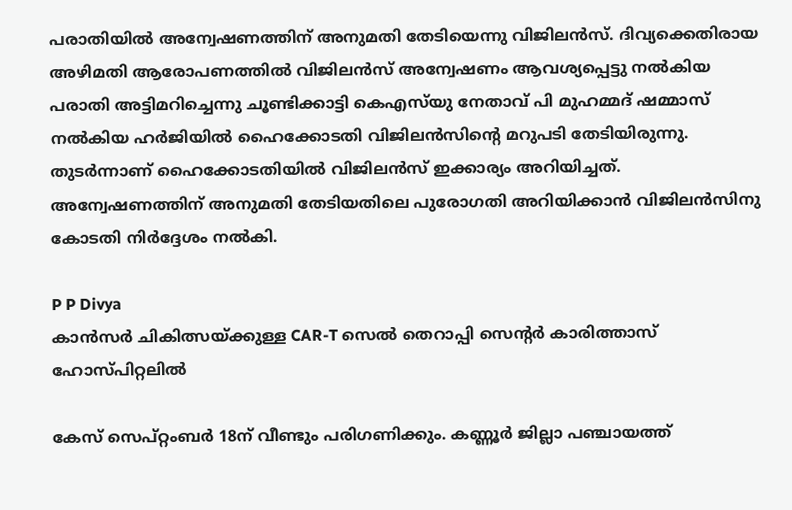പരാതിയില്‍ അന്വേഷണത്തിന് അനുമതി തേടിയെന്നു വിജിലന്‍സ്. ദിവ്യക്കെതിരായ അഴിമതി ആരോപണത്തില്‍ വിജിലന്‍സ് അന്വേഷണം ആവശ്യപ്പെട്ടു നല്‍കിയ പരാതി അട്ടിമറിച്ചെന്നു ചൂണ്ടിക്കാട്ടി കെഎസ്‌യു നേതാവ് പി മുഹമ്മദ് ഷമ്മാസ് നല്‍കിയ ഹര്‍ജിയില്‍ ഹൈക്കോടതി വിജിലന്‍സിന്റെ മറുപടി തേടിയിരുന്നു. തുടര്‍ന്നാണ് ഹൈക്കോടതിയില്‍ വിജിലന്‍സ് ഇക്കാര്യം അറിയിച്ചത്. അന്വേഷണത്തിന് അനുമതി തേടിയതിലെ പുരോഗതി അറിയിക്കാന്‍ വിജിലന്‍സിനു കോടതി നിര്‍ദ്ദേശം നല്‍കി.

P P Divya
കാന്‍സര്‍ ചികിത്സയ്ക്കുള്ള CAR-T സെല്‍ തെറാപ്പി സെന്റര്‍ കാരിത്താസ് ഹോസ്പിറ്റലില്‍

കേസ് സെപ്റ്റംബര്‍ 18ന് വീണ്ടും പരിഗണിക്കും. കണ്ണൂര്‍ ജില്ലാ പഞ്ചായത്ത്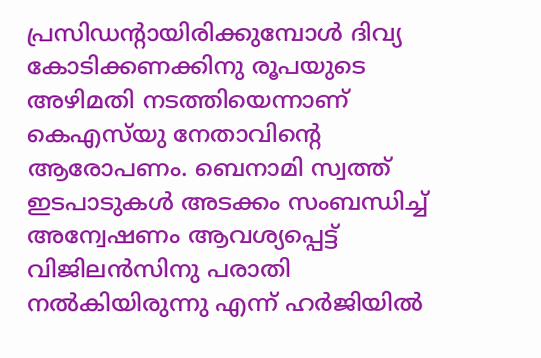പ്രസിഡന്റായിരിക്കുമ്പോള്‍ ദിവ്യ കോടിക്കണക്കിനു രൂപയുടെ അഴിമതി നടത്തിയെന്നാണ് കെഎസ്‌യു നേതാവിന്റെ ആരോപണം. ബെനാമി സ്വത്ത് ഇടപാടുകള്‍ അടക്കം സംബന്ധിച്ച് അന്വേഷണം ആവശ്യപ്പെട്ട് വിജിലന്‍സിനു പരാതി നല്‍കിയിരുന്നു എന്ന് ഹര്‍ജിയില്‍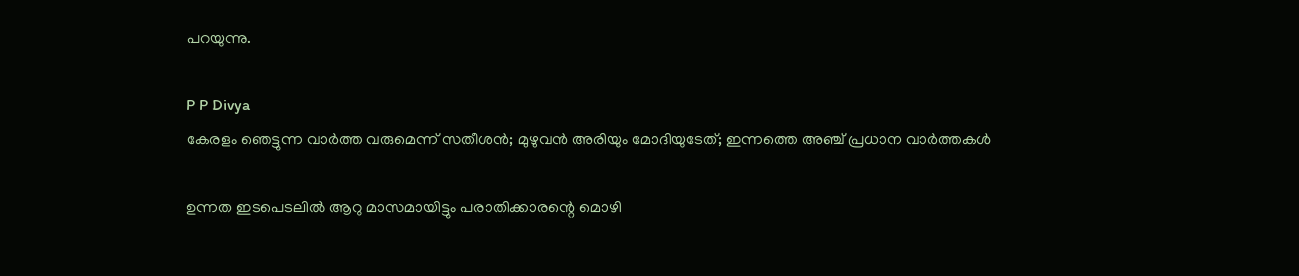പറയുന്നു.

P P Divya
കേരളം ഞെട്ടുന്ന വാര്‍ത്ത വരുമെന്ന് സതീശന്‍; മുഴുവന്‍ അരിയും മോദിയുടേത്; ഇന്നത്തെ അഞ്ച് പ്രധാന വാര്‍ത്തകള്‍

ഉന്നത ഇടപെടലില്‍ ആറു മാസമായിട്ടും പരാതിക്കാരന്റെ മൊഴി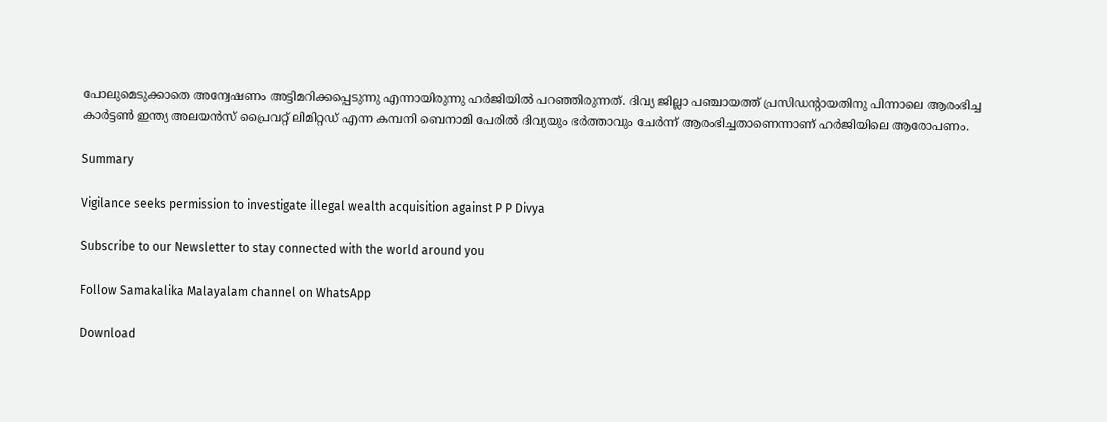പോലുമെടുക്കാതെ അന്വേഷണം അട്ടിമറിക്കപ്പെടുന്നു എന്നായിരുന്നു ഹര്‍ജിയില്‍ പറഞ്ഞിരുന്നത്. ദിവ്യ ജില്ലാ പഞ്ചായത്ത് പ്രസിഡന്റായതിനു പിന്നാലെ ആരംഭിച്ച കാര്‍ട്ടണ്‍ ഇന്ത്യ അലയന്‍സ് പ്രൈവറ്റ് ലിമിറ്റഡ് എന്ന കമ്പനി ബെനാമി പേരില്‍ ദിവ്യയും ഭര്‍ത്താവും ചേര്‍ന്ന് ആരംഭിച്ചതാണെന്നാണ് ഹര്‍ജിയിലെ ആരോപണം.

Summary

Vigilance seeks permission to investigate illegal wealth acquisition against P P Divya

Subscribe to our Newsletter to stay connected with the world around you

Follow Samakalika Malayalam channel on WhatsApp

Download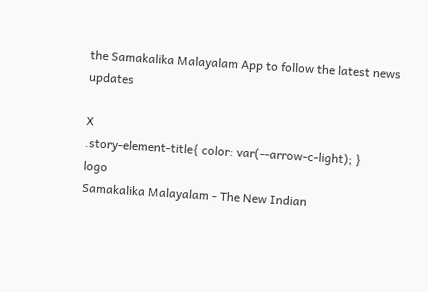the Samakalika Malayalam App to follow the latest news updates

X
.story-element-title{ color: var(--arrow-c-light); }
logo
Samakalika Malayalam - The New Indian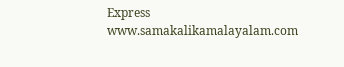Express
www.samakalikamalayalam.com